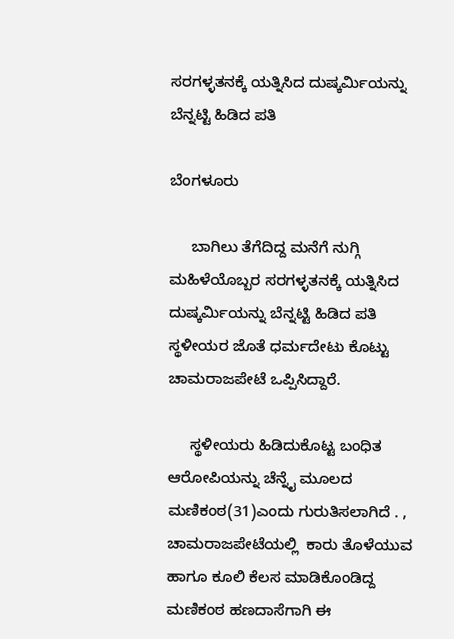ಸರಗಳ್ಳತನಕ್ಕೆ ಯತ್ನಿಸಿದ ದುಷ್ಕರ್ಮಿಯನ್ನು ಬೆನ್ನಟ್ಟಿ ಹಿಡಿದ ಪತಿ

ಬೆಂಗಳೂರು

     ಬಾಗಿಲು ತೆಗೆದಿದ್ದ ಮನೆಗೆ ನುಗ್ಗಿ ಮಹಿಳೆಯೊಬ್ಬರ ಸರಗಳ್ಳತನಕ್ಕೆ ಯತ್ನಿಸಿದ ದುಷ್ಕರ್ಮಿಯನ್ನು ಬೆನ್ನಟ್ಟಿ ಹಿಡಿದ ಪತಿ ಸ್ಥಳೀಯರ ಜೊತೆ ಧರ್ಮದೇಟು ಕೊಟ್ಟು ಚಾಮರಾಜಪೇಟೆ ಒಪ್ಪಿಸಿದ್ದಾರೆ.

     ಸ್ಥಳೀಯರು ಹಿಡಿದುಕೊಟ್ಟ ಬಂಧಿತ ಆರೋಪಿಯನ್ನು ಚೆನ್ನೈ ಮೂಲದ ಮಣಿಕಂಠ(31)ಎಂದು ಗುರುತಿಸಲಾಗಿದೆ . , ಚಾಮರಾಜಪೇಟೆಯಲ್ಲಿ  ಕಾರು ತೊಳೆಯುವ ಹಾಗೂ ಕೂಲಿ ಕೆಲಸ ಮಾಡಿಕೊಂಡಿದ್ದ ಮಣಿಕಂಠ ಹಣದಾಸೆಗಾಗಿ ಈ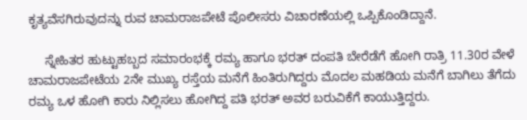ಕೃತ್ಯವೆಸಗಿರುವುದನ್ನು ರುವ ಚಾಮರಾಜಪೇಟೆ ಪೊಲೀಸರು ವಿಚಾರಣೆಯಲ್ಲಿ ಒಪ್ಪಿಕೊಂಡಿದ್ದಾನೆ.

     ಸ್ನೇಹಿತರ ಹುಟ್ಟುಹಬ್ಬದ ಸಮಾರಂಭಕ್ಕೆ ರಮ್ಯ ಹಾಗೂ ಭರತ್ ದಂಪತಿ ಬೇರೆಡೆಗೆ ಹೋಗಿ ರಾತ್ರಿ 11.30ರ ವೇಳೆ ಚಾಮರಾಜಪೇಟೆಯ 2ನೇ ಮುಖ್ಯ ರಸ್ತೆಯ ಮನೆಗೆ ಹಿಂತಿರುಗಿದ್ದರು ಮೊದಲ ಮಹಡಿಯ ಮನೆಗೆ ಬಾಗಿಲು ತೆಗೆದು ರಮ್ಯ ಒಳ ಹೋಗಿ ಕಾರು ನಿಲ್ಲಿಸಲು ಹೋಗಿದ್ದ ಪತಿ ಭರತ್ ಅವರ ಬರುವಿಕೆಗೆ ಕಾಯುತ್ತಿದ್ದರು.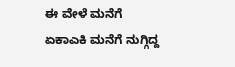ಈ ವೇಳೆ ಮನೆಗೆ ಏಕಾಎಕಿ ಮನೆಗೆ ನುಗ್ಗಿದ್ದ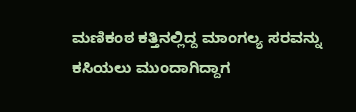ಮಣಿಕಂಠ ಕತ್ತಿನಲ್ಲಿದ್ದ ಮಾಂಗಲ್ಯ ಸರವನ್ನು ಕಸಿಯಲು ಮುಂದಾಗಿದ್ದಾಗ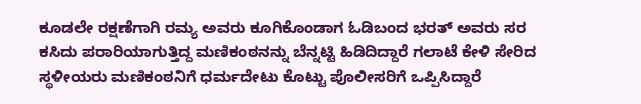ಕೂಡಲೇ ರಕ್ಷಣೆಗಾಗಿ ರಮ್ಯ ಅವರು ಕೂಗಿಕೊಂಡಾಗ ಓಡಿಬಂದ ಭರತ್ ಅವರು ಸರ ಕಸಿದು ಪರಾರಿಯಾಗುತ್ತಿದ್ದ ಮಣಿಕಂಠನನ್ನು ಬೆನ್ನಟ್ಟಿ ಹಿಡಿದಿದ್ದಾರೆ ಗಲಾಟೆ ಕೇಳಿ ಸೇರಿದ ಸ್ಥಳೀಯರು ಮಣಿಕಂಠನಿಗೆ ಧರ್ಮದೇಟು ಕೊಟ್ಟು ಪೊಲೀಸರಿಗೆ ಒಪ್ಪಿಸಿದ್ದಾರೆ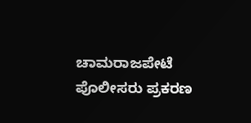ಚಾಮರಾಜಪೇಟೆ ಪೊಲೀಸರು ಪ್ರಕರಣ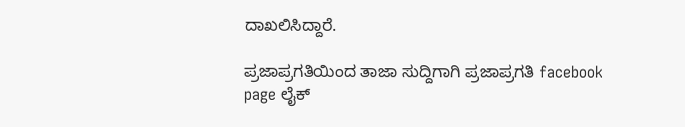ದಾಖಲಿಸಿದ್ದಾರೆ.

ಪ್ರಜಾಪ್ರಗತಿಯಿಂದ ತಾಜಾ ಸುದ್ದಿಗಾಗಿ ಪ್ರಜಾಪ್ರಗತಿ facebook page ಲೈಕ್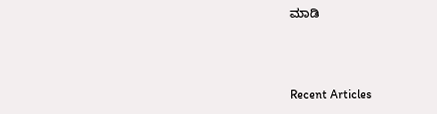ಮಾಡಿ



Recent Articles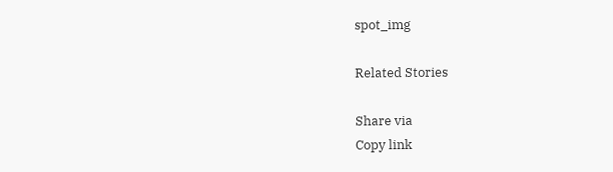spot_img

Related Stories

Share via
Copy link